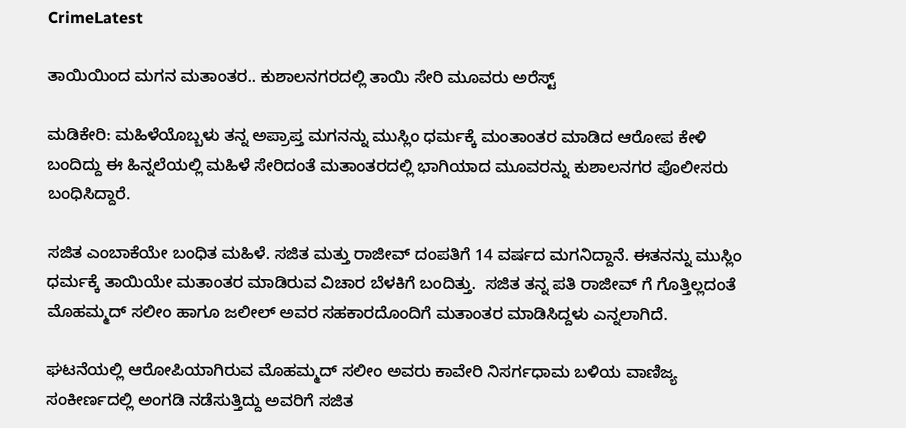CrimeLatest

ತಾಯಿಯಿಂದ ಮಗನ ಮತಾಂತರ.. ಕುಶಾಲನಗರದಲ್ಲಿ ತಾಯಿ ಸೇರಿ ಮೂವರು ಅರೆಸ್ಟ್

ಮಡಿಕೇರಿ: ಮಹಿಳೆಯೊಬ್ಬಳು ತನ್ನ ಅಪ್ರಾಪ್ತ ಮಗನನ್ನು ಮುಸ್ಲಿಂ ಧರ್ಮಕ್ಕೆ ಮಂತಾಂತರ ಮಾಡಿದ ಆರೋಪ ಕೇಳಿ ಬಂದಿದ್ದು ಈ ಹಿನ್ನಲೆಯಲ್ಲಿ ಮಹಿಳೆ ಸೇರಿದಂತೆ ಮತಾಂತರದಲ್ಲಿ ಭಾಗಿಯಾದ ಮೂವರನ್ನು ಕುಶಾಲನಗರ ಪೊಲೀಸರು ಬಂಧಿಸಿದ್ದಾರೆ.

ಸಜಿತ ಎಂಬಾಕೆಯೇ ಬಂಧಿತ ಮಹಿಳೆ. ಸಜಿತ ಮತ್ತು ರಾಜೀವ್ ದಂಪತಿಗೆ 14 ವರ್ಷದ ಮಗನಿದ್ದಾನೆ. ಈತನನ್ನು ಮುಸ್ಲಿಂ ಧರ್ಮಕ್ಕೆ ತಾಯಿಯೇ ಮತಾಂತರ ಮಾಡಿರುವ ವಿಚಾರ ಬೆಳಕಿಗೆ ಬಂದಿತ್ತು.  ಸಜಿತ ತನ್ನ ಪತಿ ರಾಜೀವ್ ಗೆ ಗೊತ್ತಿಲ್ಲದಂತೆ ಮೊಹಮ್ಮದ್ ಸಲೀಂ ಹಾಗೂ ಜಲೀಲ್ ಅವರ ಸಹಕಾರದೊಂದಿಗೆ ಮತಾಂತರ ಮಾಡಿಸಿದ್ದಳು ಎನ್ನಲಾಗಿದೆ.

ಘಟನೆಯಲ್ಲಿ ಆರೋಪಿಯಾಗಿರುವ ಮೊಹಮ್ಮದ್ ಸಲೀಂ ಅವರು ಕಾವೇರಿ ನಿಸರ್ಗಧಾಮ ಬಳಿಯ ವಾಣಿಜ್ಯ ಸಂಕೀರ್ಣದಲ್ಲಿ ಅಂಗಡಿ ನಡೆಸುತ್ತಿದ್ದು ಅವರಿಗೆ ಸಜಿತ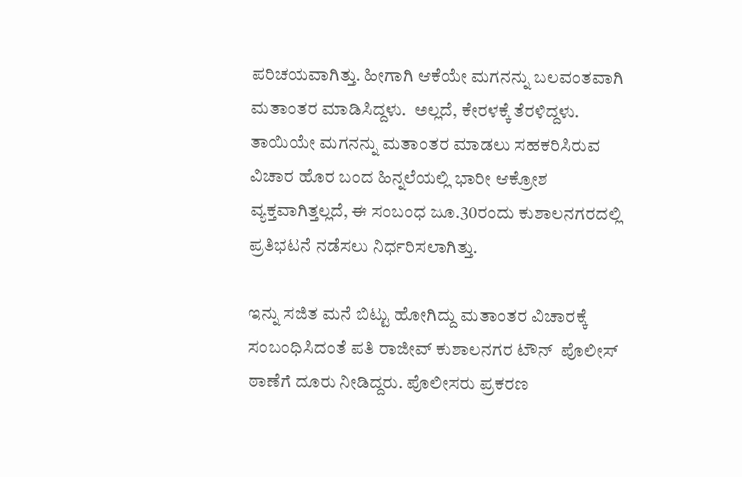ಪರಿಚಯವಾಗಿತ್ತು. ಹೀಗಾಗಿ ಆಕೆಯೇ ಮಗನನ್ನು ಬಲವಂತವಾಗಿ ಮತಾಂತರ ಮಾಡಿಸಿದ್ದಳು.  ಅಲ್ಲದೆ, ಕೇರಳಕ್ಕೆ ತೆರಳಿದ್ದಳು. ತಾಯಿಯೇ ಮಗನನ್ನು ಮತಾಂತರ ಮಾಡಲು ಸಹಕರಿಸಿರುವ ವಿಚಾರ ಹೊರ ಬಂದ ಹಿನ್ನಲೆಯಲ್ಲಿ ಭಾರೀ ಆಕ್ರೋಶ ವ್ಯಕ್ತವಾಗಿತ್ತಲ್ಲದೆ, ಈ ಸಂಬಂಧ ಜೂ.30ರಂದು ಕುಶಾಲನಗರದಲ್ಲಿ ಪ್ರತಿಭಟನೆ ನಡೆಸಲು ನಿರ್ಧರಿಸಲಾಗಿತ್ತು.

ಇನ್ನು ಸಜಿತ ಮನೆ ಬಿಟ್ಟು ಹೋಗಿದ್ದು ಮತಾಂತರ ವಿಚಾರಕ್ಕೆ ಸಂಬಂಧಿಸಿದಂತೆ ಪತಿ ರಾಜೀವ್ ಕುಶಾಲನಗರ ಟೌನ್  ಪೊಲೀಸ್ ಠಾಣೆಗೆ ದೂರು ನೀಡಿದ್ದರು. ಪೊಲೀಸರು ಪ್ರಕರಣ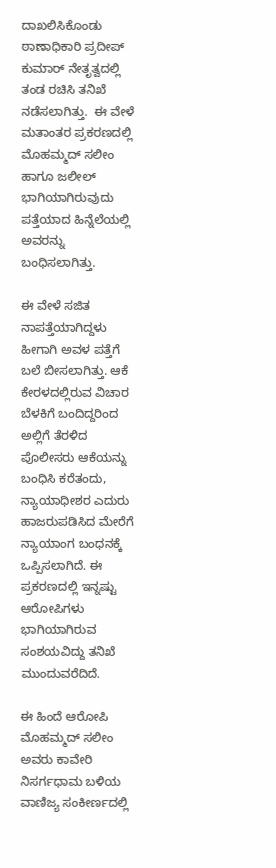ದಾಖಲಿಸಿಕೊಂಡು ಠಾಣಾಧಿಕಾರಿ ಪ್ರದೀಪ್ ಕುಮಾರ್ ನೇತೃತ್ವದಲ್ಲಿ  ತಂಡ ರಚಿಸಿ ತನಿಖೆ ನಡೆಸಲಾಗಿತ್ತು.  ಈ ವೇಳೆ  ಮತಾಂತರ ಪ್ರಕರಣದಲ್ಲಿ ಮೊಹಮ್ಮದ್ ಸಲೀಂ ಹಾಗೂ ಜಲೀಲ್ ಭಾಗಿಯಾಗಿರುವುದು ಪತ್ತೆಯಾದ ಹಿನ್ನೆಲೆಯಲ್ಲಿ ಅವರನ್ನು ಬಂಧಿಸಲಾಗಿತ್ತು.

ಈ ವೇಳೆ ಸಜಿತ ನಾಪತ್ತೆಯಾಗಿದ್ದಳು ಹೀಗಾಗಿ ಅವಳ ಪತ್ತೆಗೆ ಬಲೆ ಬೀಸಲಾಗಿತ್ತು. ಆಕೆ  ಕೇರಳದಲ್ಲಿರುವ ವಿಚಾರ ಬೆಳಕಿಗೆ ಬಂದಿದ್ದರಿಂದ ಅಲ್ಲಿಗೆ ತೆರಳಿದ ಪೊಲೀಸರು ಆಕೆಯನ್ನು ಬಂಧಿಸಿ ಕರೆತಂದು, ನ್ಯಾಯಾಧೀಶರ ಎದುರು ಹಾಜರುಪಡಿಸಿದ ಮೇರೆಗೆ  ನ್ಯಾಯಾಂಗ ಬಂಧನಕ್ಕೆ ಒಪ್ಪಿಸಲಾಗಿದೆ. ಈ ಪ್ರಕರಣದಲ್ಲಿ ಇನ್ನಷ್ಟು ಆರೋಪಿಗಳು ಭಾಗಿಯಾಗಿರುವ ಸಂಶಯವಿದ್ದು ತನಿಖೆ ಮುಂದುವರೆದಿದೆ.

ಈ ಹಿಂದೆ ಆರೋಪಿ ಮೊಹಮ್ಮದ್ ಸಲೀಂ ಅವರು ಕಾವೇರಿ ನಿಸರ್ಗಧಾಮ ಬಳಿಯ ವಾಣಿಜ್ಯ ಸಂಕೀರ್ಣದಲ್ಲಿ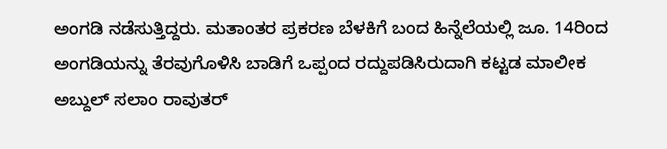ಅಂಗಡಿ ನಡೆಸುತ್ತಿದ್ದರು. ಮತಾಂತರ ಪ್ರಕರಣ ಬೆಳಕಿಗೆ ಬಂದ ಹಿನ್ನೆಲೆಯಲ್ಲಿ ಜೂ. 14ರಿಂದ ಅಂಗಡಿಯನ್ನು ತೆರವುಗೊಳಿಸಿ ಬಾಡಿಗೆ ಒಪ್ಪಂದ ರದ್ದುಪಡಿಸಿರುದಾಗಿ ಕಟ್ಟಡ ಮಾಲೀಕ ಅಬ್ದುಲ್ ಸಲಾಂ ರಾವುತರ್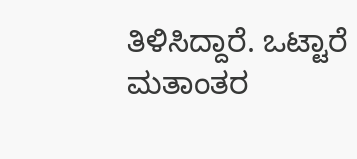ತಿಳಿಸಿದ್ದಾರೆ. ಒಟ್ಟಾರೆ ಮತಾಂತರ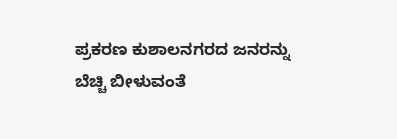ಪ್ರಕರಣ ಕುಶಾಲನಗರದ ಜನರನ್ನು ಬೆಚ್ಚಿ ಬೀಳುವಂತೆ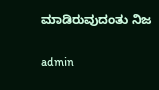ಮಾಡಿರುವುದಂತು ನಿಜ

admin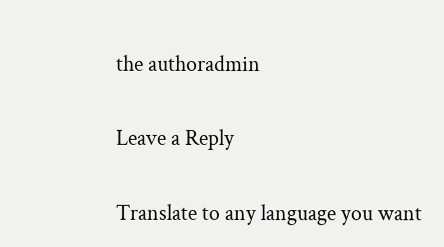the authoradmin

Leave a Reply

Translate to any language you want